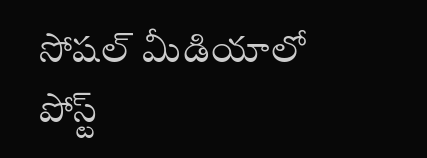సోషల్‌ మీడియాలో పోస్ట్‌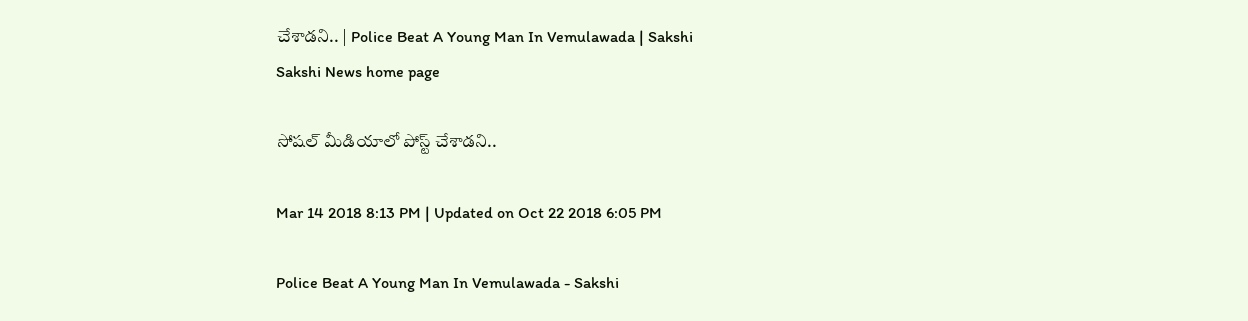చేశాడని.. | Police Beat A Young Man In Vemulawada | Sakshi
Sakshi News home page

సోషల్‌ మీడియాలో పోస్ట్‌ చేశాడని..

Mar 14 2018 8:13 PM | Updated on Oct 22 2018 6:05 PM

Police Beat A Young Man In Vemulawada - Sakshi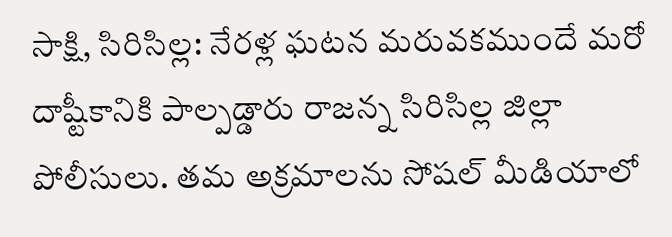సాక్షి, సిరిసిల్ల: నేరళ్ల ఘటన మరువకముందే మరో దాష్టీకానికి పాల్పడ్డారు రాజన్న సిరిసిల్ల జిల్లా పోలీసులు. తమ అక్రమాలను సోషల్‌ మీడియాలో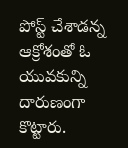పోస్ట్‌ చేశాడన్న ఆక్రోశంతో ఓ యువకున్ని దారుణంగా కొట్టారు.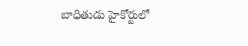బాధితుడు హైకోర్టులో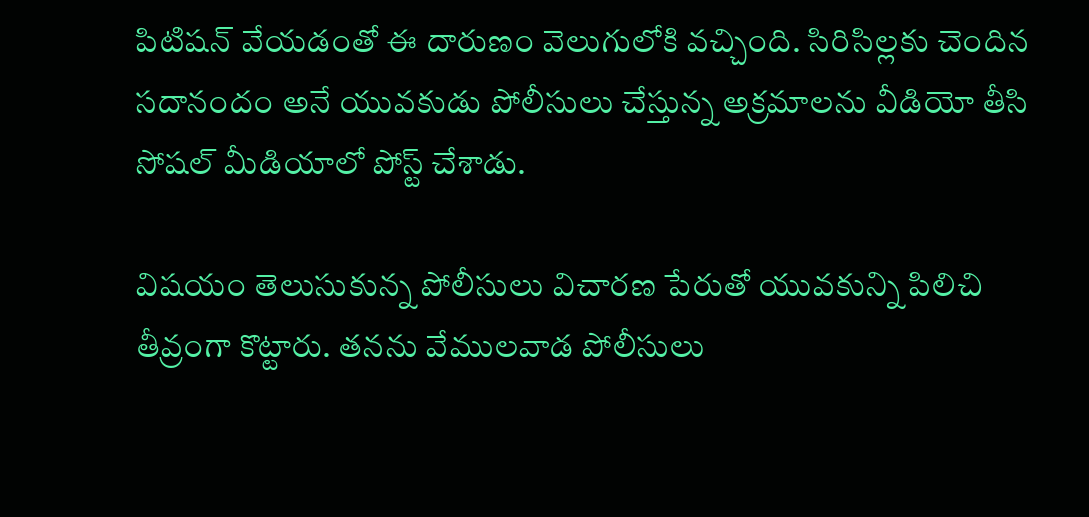పిటిషన్‌ వేయడంతో ఈ దారుణం వెలుగులోకి వచ్చింది. సిరిసిల్లకు చెందిన సదానందం అనే యువకుడు పోలీసులు చేస్తున్న అక్రమాలను వీడియో తీసి సోషల్‌ మీడియాలో పోస్ట్‌ చేశాడు.

విషయం తెలుసుకున్న పోలీసులు విచారణ పేరుతో యువకున్ని పిలిచి తీవ్రంగా కొట్టారు. తనను వేములవాడ పోలీసులు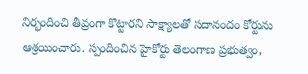నిర్భందించి తీవ్రంగా కొట్టారని సాక్ష్యాలతో సదానందం కోర్టును ఆశ్రయించారు. స్పందించిన హైకోర్టు తెలంగాణ ప్రభుత్వం,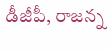డీజీపీ, రాజన్న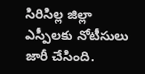సిరిసిల్ల జిల్లా ఎస్పీలకు నోటీసులు జారీ చేసింది.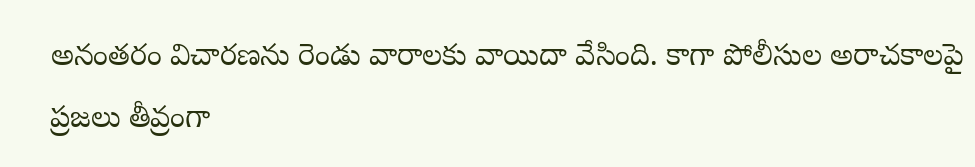అనంతరం విచారణను రెండు వారాలకు వాయిదా వేసింది. కాగా పోలీసుల అరాచకాలపై ప్రజలు తీవ్రంగా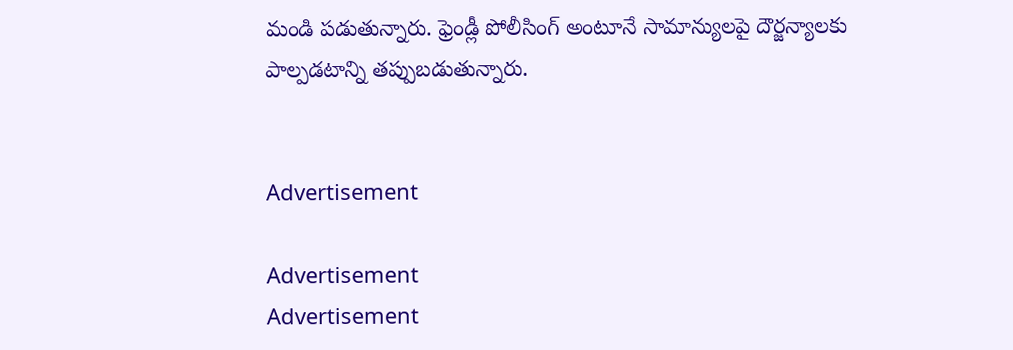మండి పడుతున్నారు. ఫ్రెండ్లీ పోలీసింగ్‌ అంటూనే సామాన్యులపై దౌర్జన్యాలకు పాల్పడటాన్ని తప్పుబడుతున్నారు.


Advertisement

Advertisement
Advertisement